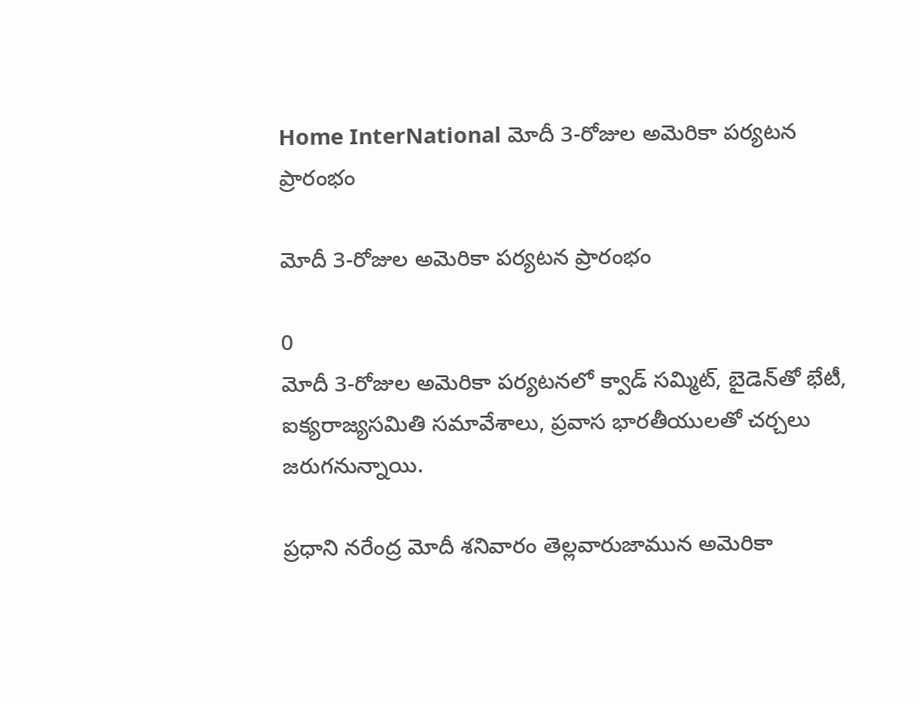Home InterNational మోదీ 3-రోజుల అమెరికా పర్యటన ప్రారంభం

మోదీ 3-రోజుల అమెరికా పర్యటన ప్రారంభం

0
మోదీ 3-రోజుల అమెరికా పర్యటనలో క్వాడ్ సమ్మిట్, బైడెన్‌తో భేటీ, ఐక్యరాజ్యసమితి సమావేశాలు, ప్రవాస భారతీయులతో చర్చలు జరుగనున్నాయి.

ప్రధాని నరేంద్ర మోదీ శనివారం తెల్లవారుజామున అమెరికా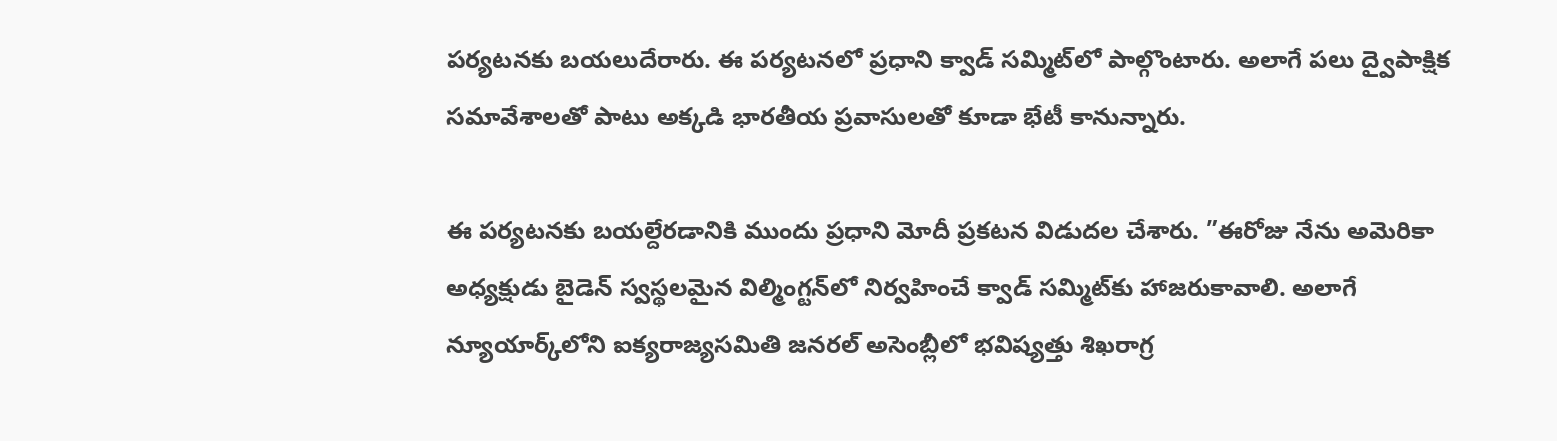పర్యటనకు బయలుదేరారు. ఈ పర్యటనలో ప్రధాని క్వాడ్ సమ్మిట్‌లో పాల్గొంటారు. అలాగే పలు ద్వైపాక్షిక సమావేశాల‌తో పాటు అక్క‌డి భార‌తీయ ప్ర‌వాసుల‌తో కూడా భేటీ కానున్నారు.

ఈ పర్యటనకు బ‌య‌ల్దేర‌డానికి ముందు ప్రధాని మోదీ ప్ర‌క‌ట‌న విడుద‌ల చేశారు. ”ఈరోజు నేను అమెరికా అధ్యక్షుడు బైడెన్ స్వస్థలమైన విల్మింగ్టన్‌లో నిర్వహించే క్వాడ్ సమ్మిట్‌కు హాజరుకావాలి. అలాగే న్యూయార్క్‌లోని ఐక్యరాజ్యసమితి జనరల్ అసెంబ్లీలో భవిష్యత్తు శిఖరాగ్ర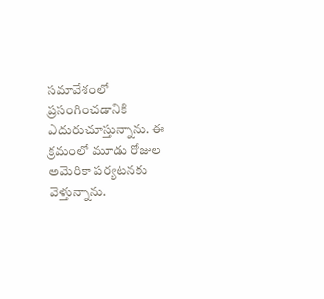సమావేశంలో ప్రసంగించడానికి ఎదురుచూస్తున్నాను. ఈ క్రమంలో మూడు రోజుల అమెరికా పర్యటనకు వెళ్తున్నాను.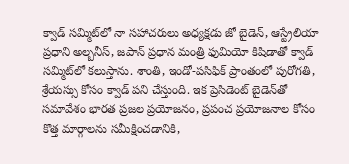క్వాడ్ సమ్మిట్‌లో నా సహాచరులు అధ్య‌క్ష‌డు జో బైడెన్, ఆస్ట్రేలియా ప్రధాని అల్బనీస్, జపాన్‌ ప్రధాన మంత్రి ఫుమియో కిషిడాతో క్వాడ్ సమ్మిట్‌లో కలుస్తాను. శాంతి, ఇండో-పసిఫిక్ ప్రాంతంలో పురోగతి, శ్రేయస్సు కోసం క్వాడ్ ప‌ని చేస్తుంది. ఇక ప్రెసిడెంట్ బైడెన్‌తో సమావేశం భార‌త‌ ప్రజల ప్రయోజనం, ప్రపంచ ప్రయోజనాల కోసం కొత్త మార్గాలను సమీక్షించడానికి,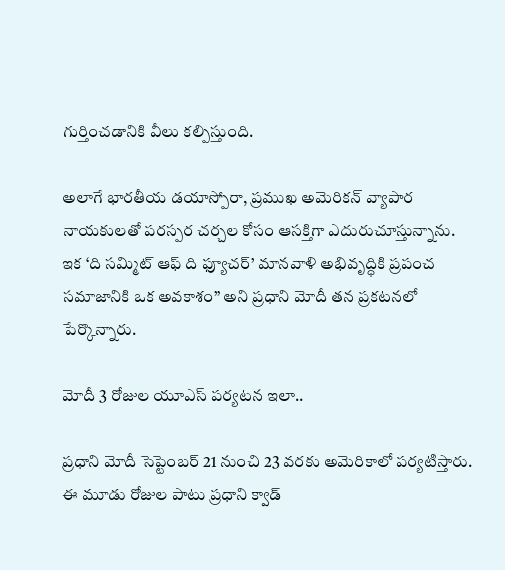గుర్తించడానికి వీలు కల్పిస్తుంది.

అలాగే భారతీయ డయాస్పోరా, ప్ర‌ముఖ‌ అమెరికన్ వ్యాపార నాయకులతో పరస్పర చర్చల కోసం ఆసక్తిగా ఎదురుచూస్తున్నాను. ఇక ‘ది సమ్మిట్ ఆఫ్ ది ఫ్యూచర్’ మానవాళి అభివృద్ధికి ప్రపంచ సమాజానికి ఒక అవకాశం” అని ప్ర‌ధాని మోదీ త‌న ప్ర‌క‌ట‌న‌లో పేర్కొన్నారు.

మోదీ 3 రోజుల యూఎస్ ప‌ర్య‌ట‌న ఇలా..

ప్రధాని మోదీ సెప్టెంబర్ 21 నుంచి 23 వరకు అమెరికాలో పర్యటిస్తారు. ఈ మూడు రోజుల పాటు ప్రధాని క్వాడ్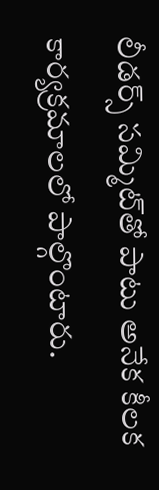లీడర్స్ సమ్మిట్‌తో పాటు అనేక కీలక కార్యక్రమాలలో పాల్గొంటారు.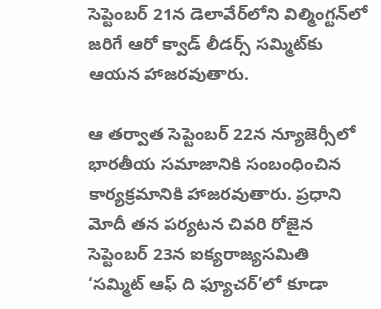సెప్టెంబర్ 21న డెలావేర్‌లోని విల్మింగ్టన్‌లో జరిగే ఆరో క్వాడ్ లీడర్స్ సమ్మిట్‌కు ఆయన హాజరవుతారు.

ఆ తర్వాత సెప్టెంబర్ 22న న్యూజెర్సీలో భారతీయ సమాజానికి సంబంధించిన కార్యక్రమానికి హాజరవుతారు. ప్రధాని మోదీ తన పర్యటన చివరి రోజైన సెప్టెంబర్ 23న ఐక్యరాజ్యసమితి ‘సమ్మిట్ ఆఫ్ ది ఫ్యూచర్’లో కూడా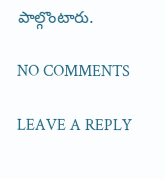పాల్గొంటారు.

NO COMMENTS

LEAVE A REPLY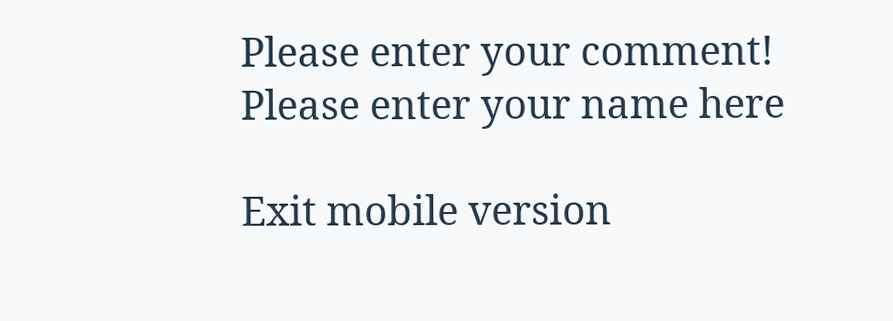Please enter your comment!
Please enter your name here

Exit mobile version